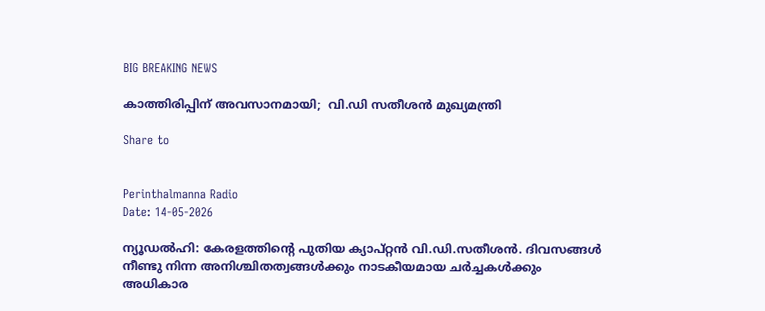BIG BREAKING NEWS

കാത്തിരിപ്പിന് അവസാനമായി;  വി.ഡി സതീശൻ മുഖ്യമന്ത്രി

Share to


Perinthalmanna Radio
Date: 14-05-2026

ന്യൂഡൽഹി: കേരളത്തിന്റെ പുതിയ ക്യാപ്റ്റൻ വി.ഡി.സതീശൻ. ദിവസങ്ങൾ നീണ്ടു നിന്ന അനിശ്ചിതത്വങ്ങൾക്കും നാടകീയമായ ചർച്ചകൾക്കും അധികാര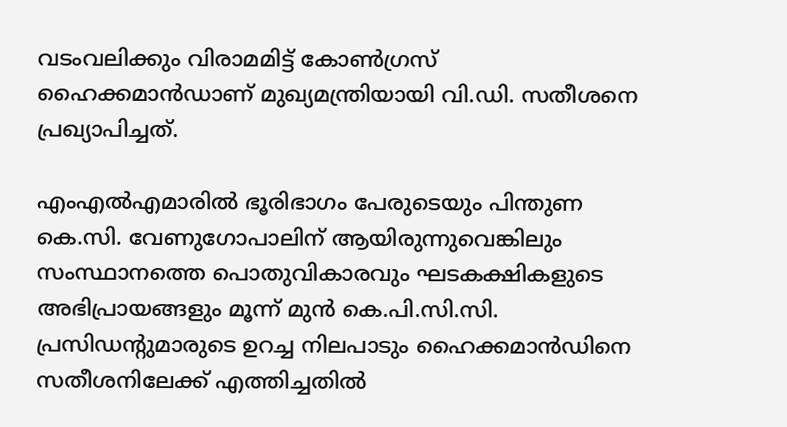വടംവലിക്കും വിരാമമിട്ട് കോൺഗ്രസ് ഹൈക്കമാൻഡാണ് മുഖ്യമന്ത്രിയായി വി.ഡി. സതീശനെ പ്രഖ്യാപിച്ചത്.

എംഎൽഎമാരിൽ ഭൂരിഭാഗം പേരുടെയും പിന്തുണ കെ.സി. വേണുഗോപാലിന് ആയിരുന്നുവെങ്കിലും സംസ്ഥാനത്തെ പൊതുവികാരവും ഘടകക്ഷികളുടെ അഭിപ്രായങ്ങളും മൂന്ന് മുൻ കെ.പി.സി.സി. പ്രസിഡന്റുമാരുടെ ഉറച്ച നിലപാടും ഹൈക്കമാൻഡിനെ സതീശനിലേക്ക് എത്തിച്ചതിൽ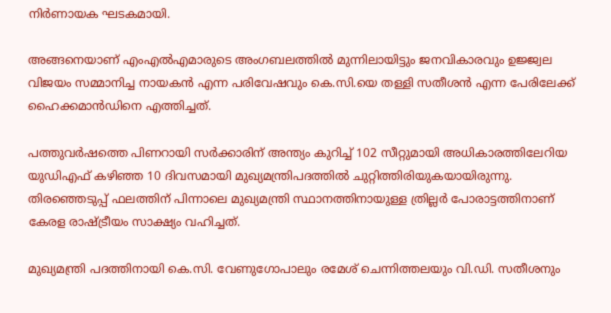നിർണായക ഘടകമായി.

അങ്ങനെയാണ് എംഎൽഎമാരുടെ അംഗബലത്തിൽ മുന്നിലായിട്ടും ജനവികാരവും ഉജ്ജ്വല വിജയം സമ്മാനിച്ച നായകൻ എന്ന പരിവേഷവും കെ.സി.യെ തള്ളി സതീശൻ എന്ന പേരിലേക്ക് ഹൈക്കമാൻഡിനെ എത്തിച്ചത്.

പത്തുവർഷത്തെ പിണറായി സർക്കാരിന് അന്ത്യം കുറിച്ച് 102 സീറ്റുമായി അധികാരത്തിലേറിയ യുഡിഎഫ് കഴിഞ്ഞ 10 ദിവസമായി മുഖ്യമന്ത്രിപദത്തിൽ ചുറ്റിത്തിരിയുകയായിരുന്നു. തിരഞ്ഞെടുപ്പ് ഫലത്തിന് പിന്നാലെ മുഖ്യമന്ത്രി സ്ഥാനത്തിനായുള്ള ത്രില്ലർ പോരാട്ടത്തിനാണ് കേരള രാഷ്ട്രീയം സാക്ഷ്യം വഹിച്ചത്.

മുഖ്യമന്ത്രി പദത്തിനായി കെ.സി. വേണുഗോപാലും രമേശ് ചെന്നിത്തലയും വി.ഡി. സതീശനും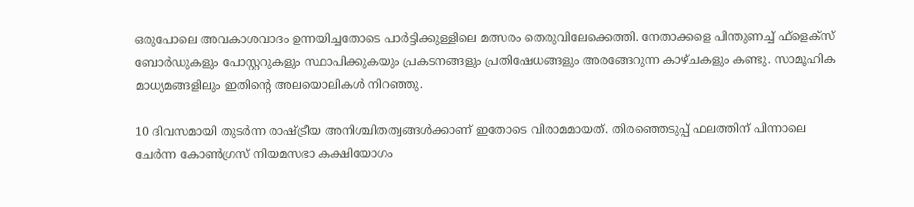ഒരുപോലെ അവകാശവാദം ഉന്നയിച്ചതോടെ പാർട്ടിക്കുള്ളിലെ മത്സരം തെരുവിലേക്കെത്തി. നേതാക്കളെ പിന്തുണച്ച് ഫ്‌ളെക്‌സ് ബോർഡുകളും പോസ്റ്ററുകളും സ്ഥാപിക്കുകയും പ്രകടനങ്ങളും പ്രതിഷേധങ്ങളും അരങ്ങേറുന്ന കാഴ്ചകളും കണ്ടു. സാമൂഹിക മാധ്യമങ്ങളിലും ഇതിന്റെ അലയൊലികൾ നിറഞ്ഞു.

10 ദിവസമായി തുടർന്ന രാഷ്ട്രീയ അനിശ്ചിതത്വങ്ങൾക്കാണ് ഇതോടെ വിരാമമായത്. തിരഞ്ഞെടുപ്പ് ഫലത്തിന് പിന്നാലെ ചേർന്ന കോൺഗ്രസ് നിയമസഭാ കക്ഷിയോഗം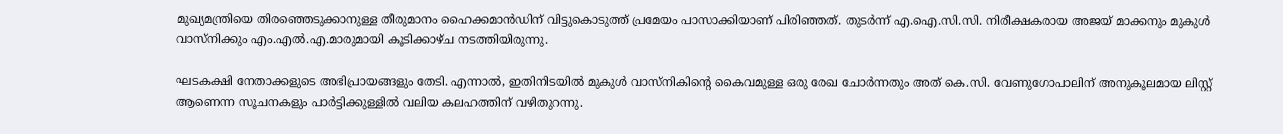മുഖ്യമന്ത്രിയെ തിരഞ്ഞെടുക്കാനുള്ള തീരുമാനം ഹൈക്കമാൻഡിന് വിട്ടുകൊടുത്ത് പ്രമേയം പാസാക്കിയാണ് പിരിഞ്ഞത്. തുടർന്ന് എ.ഐ.സി.സി. നിരീക്ഷകരായ അജയ് മാക്കനും മുകുൾ വാസ്‌നിക്കും എം.എൽ.എ.മാരുമായി കൂടിക്കാഴ്ച നടത്തിയിരുന്നു.

ഘടകക്ഷി നേതാക്കളുടെ അഭിപ്രായങ്ങളും തേടി. എന്നാൽ, ഇതിനിടയിൽ മുകുൾ വാസ്‌നികിന്റെ കൈവമുള്ള ഒരു രേഖ ചോർന്നതും അത് കെ.സി. വേണുഗോപാലിന് അനുകൂലമായ ലിസ്റ്റ് ആണെന്ന സൂചനകളും പാർട്ടിക്കുള്ളിൽ വലിയ കലഹത്തിന് വഴിതുറന്നു.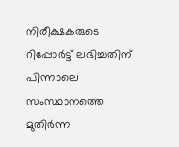നിരീക്ഷകരുടെ റിപ്പോർട്ട് ലഭിച്ചതിന് പിന്നാലെ സംസ്ഥാനത്തെ മുതിർന്ന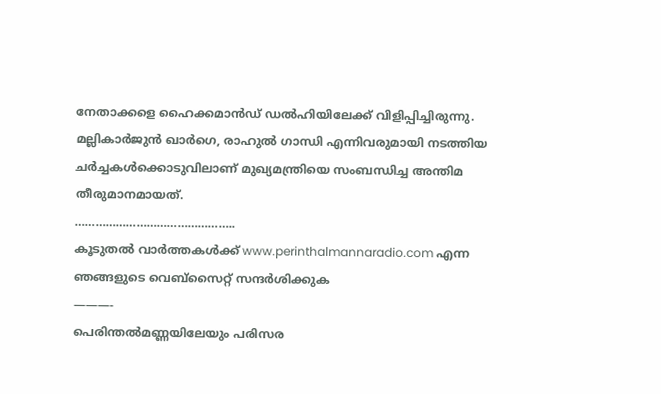നേതാക്കളെ ഹൈക്കമാൻഡ് ഡൽഹിയിലേക്ക് വിളിപ്പിച്ചിരുന്നു. മല്ലികാർജുൻ ഖാർഗെ, രാഹുൽ ഗാന്ധി എന്നിവരുമായി നടത്തിയ ചർച്ചകൾക്കൊടുവിലാണ് മുഖ്യമന്ത്രിയെ സംബന്ധിച്ച അന്തിമ തീരുമാനമായത്.
………………………………………..
കൂടുതൽ വാർത്തകൾക്ക് www.perinthalmannaradio.com എന്ന ഞങ്ങളുടെ വെബ്സൈറ്റ് സന്ദര്‍ശിക്കുക
———-
പെരിന്തൽമണ്ണയിലേയും പരിസര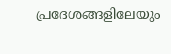പ്രദേശങ്ങളിലേയും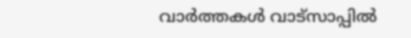വാർത്തകൾ വാട്സാപ്പിൽ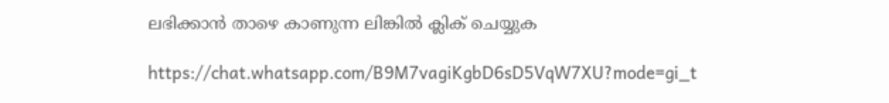ലഭിക്കാൻ താഴെ കാണുന്ന ലിങ്കിൽ ക്ലിക് ചെയ്യുക

https://chat.whatsapp.com/B9M7vagiKgbD6sD5VqW7XU?mode=gi_t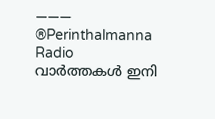———
®Perinthalmanna Radio
വാർത്തകൾ ഇനി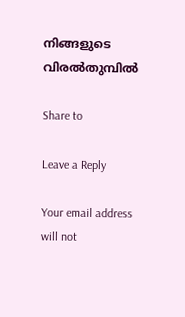നിങ്ങളുടെ വിരൽതുമ്പിൽ

Share to

Leave a Reply

Your email address will not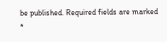be published. Required fields are marked *